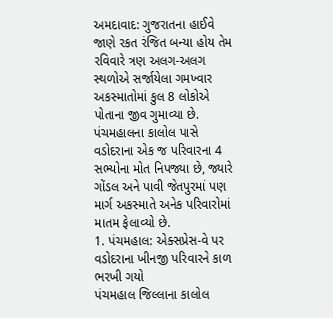અમદાવાદ: ગુજરાતના હાઈવે જાણે રકત રંજિત બન્યા હોય તેમ રવિવારે ત્રણ અલગ-અલગ સ્થળોએ સર્જાયેલા ગમખ્વાર અકસ્માતોમાં કુલ 8 લોકોએ પોતાના જીવ ગુમાવ્યા છે. પંચમહાલના કાલોલ પાસે વડોદરાના એક જ પરિવારના 4 સભ્યોના મોત નિપજ્યા છે, જ્યારે ગોંડલ અને પાવી જેતપુરમાં પણ માર્ગ અકસ્માતે અનેક પરિવારોમાં માતમ ફેલાવ્યો છે.
1. પંચમહાલ: એક્સપ્રેસ-વે પર વડોદરાના ખીનજી પરિવારને કાળ ભરખી ગયો
પંચમહાલ જિલ્લાના કાલોલ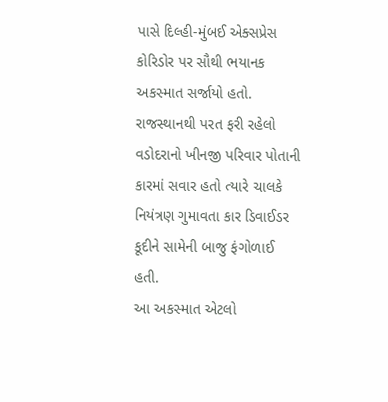પાસે દિલ્હી-મુંબઈ એક્સપ્રેસ કોરિડોર પર સૌથી ભયાનક અકસ્માત સર્જાયો હતો. રાજસ્થાનથી પરત ફરી રહેલો વડોદરાનો ખીનજી પરિવાર પોતાની કારમાં સવાર હતો ત્યારે ચાલકે નિયંત્રણ ગુમાવતા કાર ડિવાઈડર કૂદીને સામેની બાજુ ફંગોળાઈ હતી.
આ અકસ્માત એટલો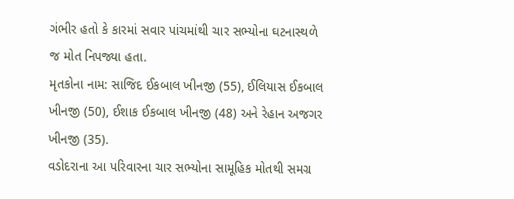ગંભીર હતો કે કારમાં સવાર પાંચમાંથી ચાર સભ્યોના ઘટનાસ્થળે જ મોત નિપજ્યા હતા.
મૃતકોના નામ: સાજિદ ઈકબાલ ખીનજી (55), ઈલિયાસ ઈકબાલ ખીનજી (50), ઈશાક ઈકબાલ ખીનજી (48) અને રેહાન અજગર ખીનજી (35).
વડોદરાના આ પરિવારના ચાર સભ્યોના સામૂહિક મોતથી સમગ્ર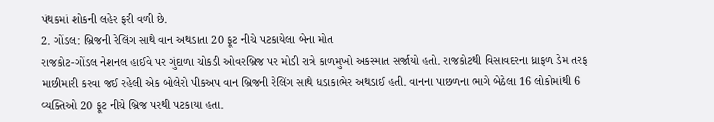પંથકમાં શોકની લહેર ફરી વળી છે.
2. ગોંડલ: બ્રિજની રેલિંગ સાથે વાન અથડાતા 20 ફૂટ નીચે પટકાયેલા બેના મોત
રાજકોટ-ગોંડલ નેશનલ હાઈવે પર ગુંદાળા ચોકડી ઓવરબ્રિજ પર મોડી રાત્રે કાળમુખો અકસ્માત સર્જાયો હતો. રાજકોટથી વિસાવદરના ધ્રાફળ ડેમ તરફ માછીમારી કરવા જઈ રહેલી એક બોલેરો પીકઅપ વાન બ્રિજની રેલિંગ સાથે ધડાકાભેર અથડાઈ હતી. વાનના પાછળના ભાગે બેઠેલા 16 લોકોમાંથી 6 વ્યક્તિઓ 20 ફૂટ નીચે બ્રિજ પરથી પટકાયા હતા.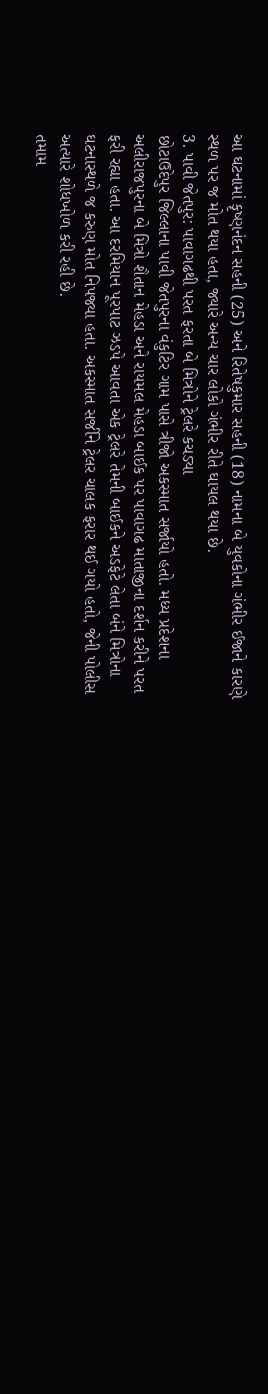આ ઘટનામાં કૃષ્ણનંદન સહની (25) અને રિતેષકુમાર સહની (18) નામના બે યુવકોના ગંભીર ઈજાને કારણે સ્થળ પર જ મોત થયા હતા, જ્યારે અન્ય ચાર લોકો ગંભીર રીતે ઘાયલ થયા છે.
3. પાવી જેતપુર: પાવાગઢથી પરત ફરતા બે મિત્રોને ટ્રેલરે કચડ્યા
છોટાઉદેપુર જિલ્લાના પાવી જેતપુરના વંકુટિર ગામ પાસે ત્રીજો અકસ્માત સર્જાયો હતો. મધ્ય પ્રદેશના અલીરાજપુરના બે મિત્રો શૈતાન મેહડા અને રાયમલ મેહડા બાઈક પર પાવાગઢ માતાજીના દર્શન કરીને પરત ફરી રહ્યા હતા. આ દરમિયાન પૂરપાટ ઝડપે આવતા એક ટ્રેલરે તેમની બાઈકને અડફેટે લેતા બંને મિત્રોના ઘટનાસ્થળે જ કરુણ મોત નિપજ્યા હતા. અકસ્માત સર્જીને ટ્રેલર ચાલક ફરાર થઈ ગયો હતો, જેની પોલીસ અત્યારે શોધખોળ કરી રહી છે.
તમામ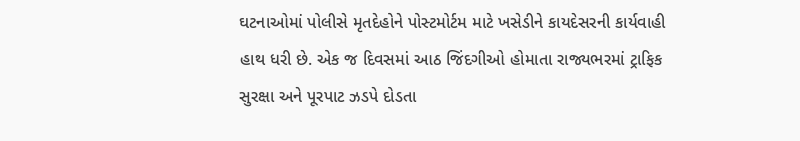ઘટનાઓમાં પોલીસે મૃતદેહોને પોસ્ટમોર્ટમ માટે ખસેડીને કાયદેસરની કાર્યવાહી હાથ ધરી છે. એક જ દિવસમાં આઠ જિંદગીઓ હોમાતા રાજ્યભરમાં ટ્રાફિક સુરક્ષા અને પૂરપાટ ઝડપે દોડતા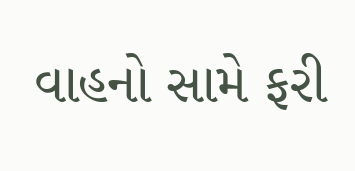વાહનો સામે ફરી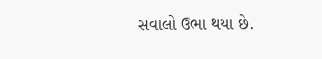સવાલો ઉભા થયા છે.